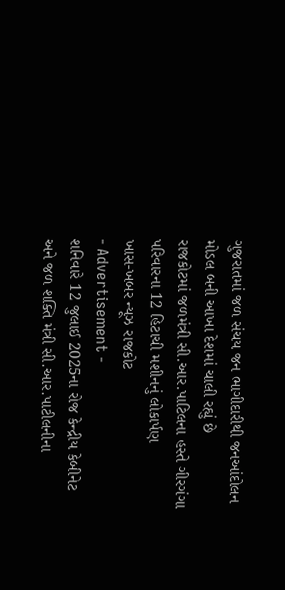ગુજરાતમાં જળ સંચય જન ભાગીદારીથી જનઆંદોલન
મોડલ બની આખા દેશમાં ચાલી રહ્યું છે
રાજકોટમાં જળમંત્રી સી.આર.પાટિલના હસ્તે ગીરગંગા પરિવારના 12 હિટાચી મશીનનું લોકાર્પણ
ખાસ-ખબર ન્યૂઝ રાજકોટ
- Advertisement -
શનિવારે 12 જુલાઈ 2025ના રોજ કેન્દ્રીય કેબીનેટ અને જળ શક્તિ મંત્રી સી.આર.પાટીલનીના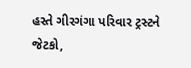હસ્તે ગીરગંગા પરિવાર ટ્રસ્ટને જેટકો,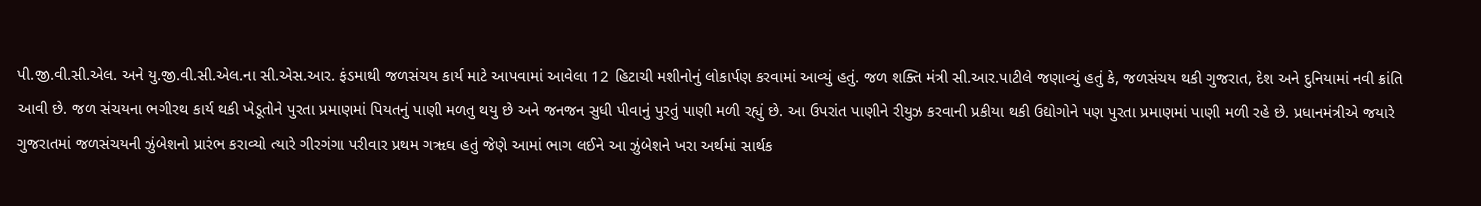પી.જી.વી.સી.એલ. અને યુ.જી.વી.સી.એલ.ના સી.એસ.આર. ફંડમાથી જળસંચય કાર્ય માટે આપવામાં આવેલા 12 હિટાચી મશીનોનું લોકાર્પણ કરવામાં આવ્યું હતું. જળ શક્તિ મંત્રી સી.આર.પાટીલે જણાવ્યું હતું કે, જળસંચય થકી ગુજરાત, દેશ અને દુનિયામાં નવી ક્રાંતિ આવી છે. જળ સંચયના ભગીરથ કાર્ય થકી ખેડૂતોને પુરતા પ્રમાણમાં પિયતનું પાણી મળતુ થયુ છે અને જનજન સુધી પીવાનું પુરતું પાણી મળી રહ્યું છે. આ ઉપરાંત પાણીને રીયુઝ કરવાની પ્રકીયા થકી ઉદ્યોગોને પણ પુરતા પ્રમાણમાં પાણી મળી રહે છે. પ્રધાનમંત્રીએ જયારે ગુજરાતમાં જળસંચયની ઝુંબેશનો પ્રારંભ કરાવ્યો ત્યારે ગીરગંગા પરીવાર પ્રથમ ગૠઘ હતું જેણે આમાં ભાગ લઈને આ ઝુંબેશને ખરા અર્થમાં સાર્થક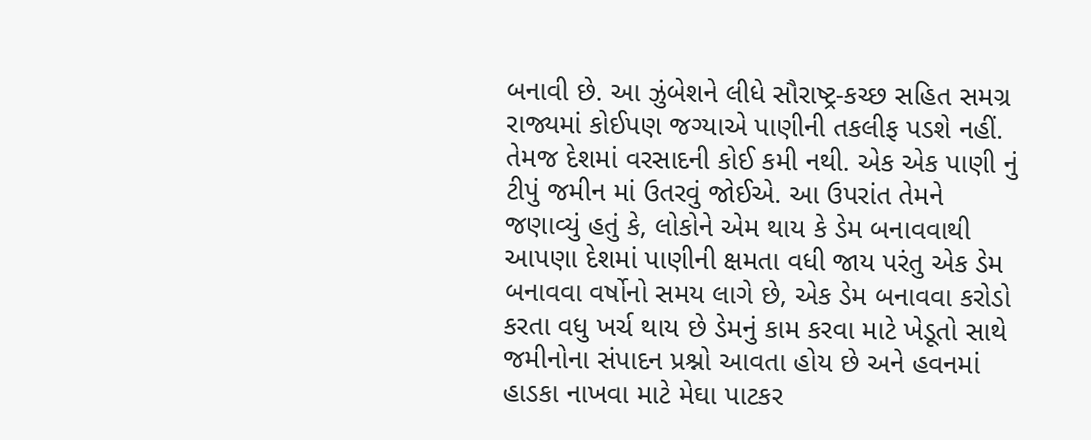બનાવી છે. આ ઝુંબેશને લીધે સૌરાષ્ટ્ર-કચ્છ સહિત સમગ્ર રાજ્યમાં કોઈપણ જગ્યાએ પાણીની તકલીફ પડશે નહીં.
તેમજ દેશમાં વરસાદની કોઈ કમી નથી. એક એક પાણી નું ટીપું જમીન માં ઉતરવું જોઈએ. આ ઉપરાંત તેમને જણાવ્યું હતું કે, લોકોને એમ થાય કે ડેમ બનાવવાથી આપણા દેશમાં પાણીની ક્ષમતા વધી જાય પરંતુ એક ડેમ બનાવવા વર્ષોનો સમય લાગે છે, એક ડેમ બનાવવા કરોડો કરતા વધુ ખર્ચ થાય છે ડેમનું કામ કરવા માટે ખેડૂતો સાથે જમીનોના સંપાદન પ્રશ્નો આવતા હોય છે અને હવનમાં હાડકા નાખવા માટે મેઘા પાટકર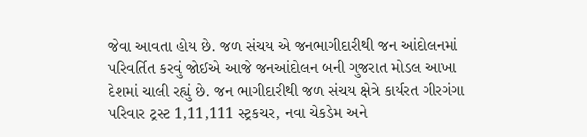જેવા આવતા હોય છે. જળ સંચય એ જનભાગીદારીથી જન આંદોલનમાં પરિવર્તિત કરવું જોઈએ આજે જનઆંદોલન બની ગુજરાત મોડલ આખા દેશમાં ચાલી રહ્યું છે. જન ભાગીદારીથી જળ સંચય ક્ષેત્રે કાર્યરત ગીરગંગા પરિવાર ટ્રસ્ટ 1,11,111 સ્ટ્રકચર, નવા ચેકડેમ અને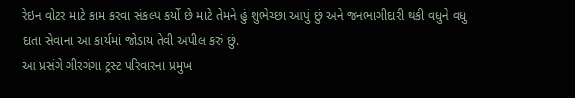રેઇન વોટર માટે કામ કરવા સંકલ્પ કર્યો છે માટે તેમને હું શુભેચ્છા આપું છું અને જનભાગીદારી થકી વધુને વધુ દાતા સેવાના આ કાર્યમાં જોડાય તેવી અપીલ કરું છું.
આ પ્રસંગે ગીરગંગા ટ્રસ્ટ પરિવારના પ્રમુખ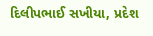દિલીપભાઈ સખીયા, પ્રદેશ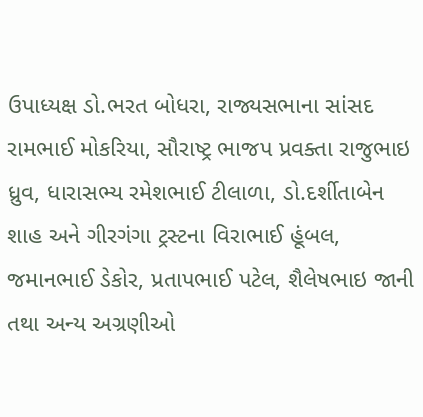ઉપાધ્યક્ષ ડો.ભરત બોધરા, રાજ્યસભાના સાંસદ રામભાઈ મોકરિયા, સૌરાષ્ટ્ર ભાજપ પ્રવક્તા રાજુભાઇ ધ્રુવ, ધારાસભ્ય રમેશભાઈ ટીલાળા, ડો.દર્શીતાબેન શાહ અને ગીરગંગા ટ્રસ્ટના વિરાભાઈ હૂંબલ, જમાનભાઈ ડેકોર, પ્રતાપભાઈ પટેલ, શૈલેષભાઇ જાની તથા અન્ય અગ્રણીઓ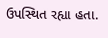ઉપસ્થિત રહ્યા હતા.